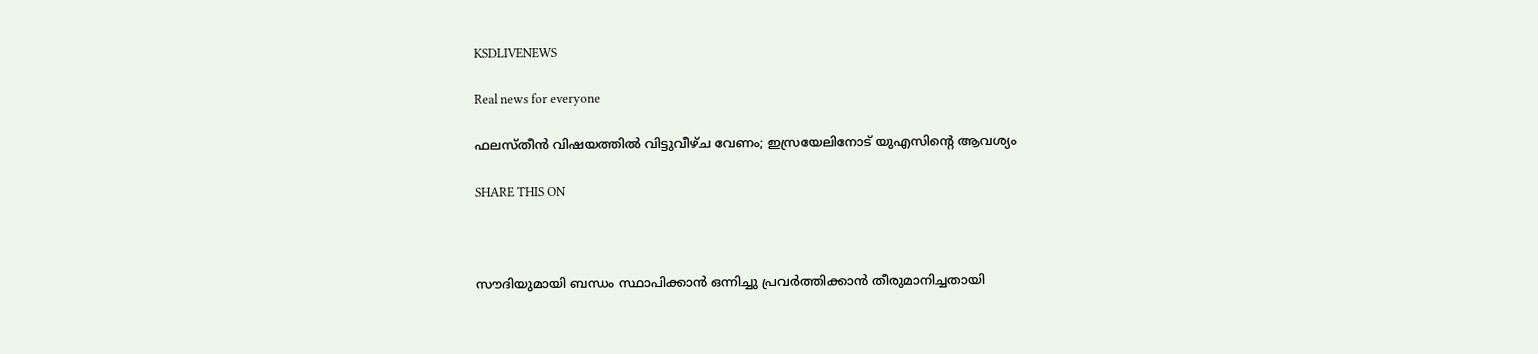KSDLIVENEWS

Real news for everyone

ഫലസ്തീൻ വിഷയത്തില്‍ വിട്ടുവീഴ്ച വേണം; ഇസ്രയേലിനോട് യുഎസിന്റെ ആവശ്യം

SHARE THIS ON



സൗദിയുമായി ബന്ധം സ്ഥാപിക്കാൻ ഒന്നിച്ചു പ്രവര്‍ത്തിക്കാൻ തീരുമാനിച്ചതായി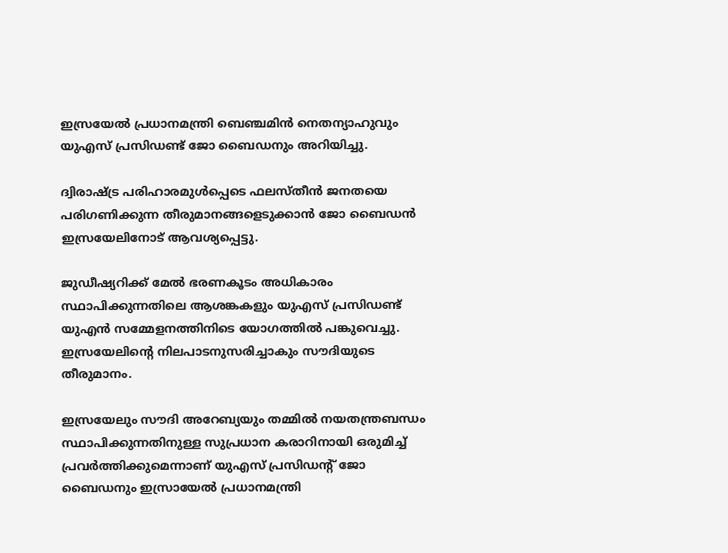ഇസ്രയേല്‍ പ്രധാനമന്ത്രി ബെഞ്ചമിൻ നെതന്യാഹുവും യുഎസ് പ്രസിഡണ്ട് ജോ ബൈഡനും അറിയിച്ചു.

ദ്വിരാഷ്ട്ര പരിഹാരമുള്‍പ്പെടെ ഫലസ്തീൻ ജനതയെ പരിഗണിക്കുന്ന തീരുമാനങ്ങളെടുക്കാൻ ജോ ബൈഡൻ ഇസ്രയേലിനോട് ആവശ്യപ്പെട്ടു.

ജുഡീഷ്യറിക്ക് മേല്‍ ഭരണകൂടം അധികാരം സ്ഥാപിക്കുന്നതിലെ ആശങ്കകളും യുഎസ് പ്രസിഡണ്ട് യുഎൻ സമ്മേളനത്തിനിടെ യോഗത്തില്‍ പങ്കുവെച്ചു. ഇസ്രയേലിന്റെ നിലപാടനുസരിച്ചാകും സൗദിയുടെ തീരുമാനം.

ഇസ്രയേലും സൗദി അറേബ്യയും തമ്മില്‍ നയതന്ത്രബന്ധം സ്ഥാപിക്കുന്നതിനുള്ള സുപ്രധാന കരാറിനായി ഒരുമിച്ച്‌ പ്രവര്‍ത്തിക്കുമെന്നാണ് യുഎസ് പ്രസിഡന്റ് ജോ ബൈഡനും ഇസ്രായേല്‍ പ്രധാനമന്ത്രി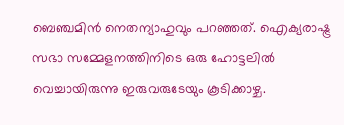ബെഞ്ചമിൻ നെതന്യാഹുവും പറഞ്ഞത്. ഐക്യരാഷ്ട്ര സഭാ സമ്മേളനത്തിനിടെ ഒരു ഹോട്ടലില്‍ വെച്ചായിരുന്നു ഇരുവരുടേയും കൂടിക്കാഴ്ച.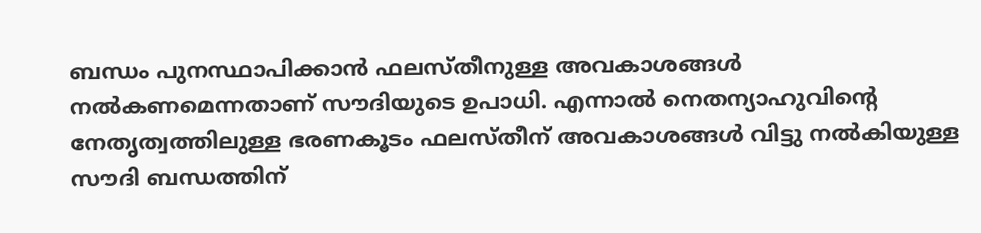ബന്ധം പുനസ്ഥാപിക്കാൻ ഫലസ്തീനുള്ള അവകാശങ്ങള്‍ നല്‍കണമെന്നതാണ് സൗദിയുടെ ഉപാധി. എന്നാല്‍ നെതന്യാഹുവിന്റെ നേതൃത്വത്തിലുള്ള ഭരണകൂടം ഫലസ്തീന് അവകാശങ്ങള്‍ വിട്ടു നല്‍കിയുള്ള സൗദി ബന്ധത്തിന്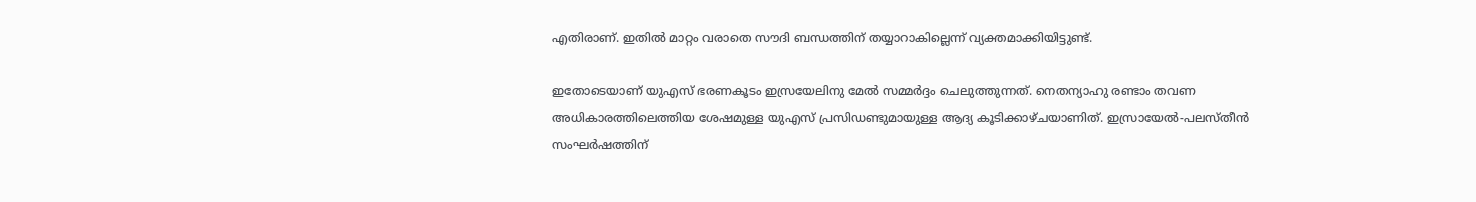എതിരാണ്. ഇതില്‍ മാറ്റം വരാതെ സൗദി ബന്ധത്തിന് തയ്യാറാകില്ലെന്ന് വ്യക്തമാക്കിയിട്ടുണ്ട്.

ഇതോടെയാണ് യുഎസ് ഭരണകൂടം ഇസ്രയേലിനു മേല്‍ സമ്മര്‍ദ്ദം ചെലുത്തുന്നത്. നെതന്യാഹു രണ്ടാം തവണ അധികാരത്തിലെത്തിയ ശേഷമുള്ള യുഎസ് പ്രസിഡണ്ടുമായുള്ള ആദ്യ കൂടിക്കാഴ്ചയാണിത്. ഇസ്രായേല്‍-പലസ്തീൻ സംഘര്‍ഷത്തിന്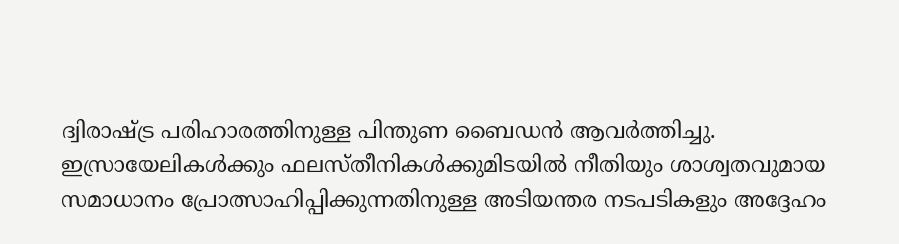ദ്വിരാഷ്ട്ര പരിഹാരത്തിനുള്ള പിന്തുണ ബൈഡൻ ആവര്‍ത്തിച്ചു. ഇസ്രായേലികള്‍ക്കും ഫലസ്തീനികള്‍ക്കുമിടയില്‍ നീതിയും ശാശ്വതവുമായ സമാധാനം പ്രോത്സാഹിപ്പിക്കുന്നതിനുള്ള അടിയന്തര നടപടികളും അദ്ദേഹം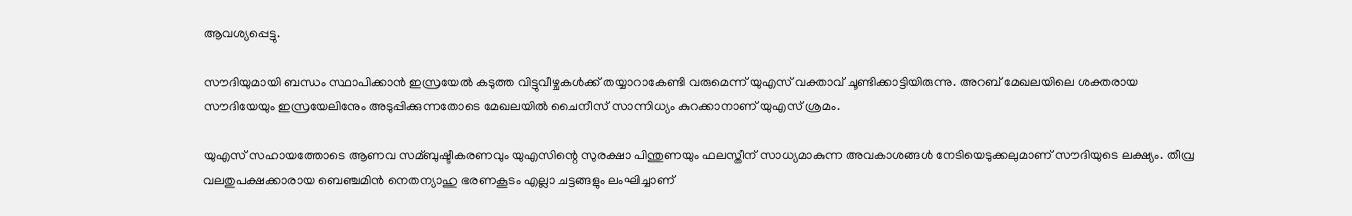ആവശ്യപ്പെട്ടു.

സൗദിയുമായി ബന്ധം സ്ഥാപിക്കാൻ ഇസ്രയേല്‍ കടുത്ത വിട്ടുവീഴ്ചകള്‍ക്ക് തയ്യാറാകേണ്ടി വരുമെന്ന് യുഎസ് വക്താവ് ചൂണ്ടിക്കാട്ടിയിരുന്നു. അറബ് മേഖലയിലെ ശക്തരായ സൗദിയേയും ഇസ്രയേലിനേും അടുപ്പിക്കുന്നതോടെ മേഖലയില്‍ ചൈനീസ് സാന്നിധ്യം കുറക്കാനാണ് യുഎസ് ശ്രമം.

യുഎസ് സഹായത്തോടെ ആണവ സമ്ബുഷ്ടീകരണവും യുഎസിന്റെ സുരക്ഷാ പിന്തുണയും ഫലസ്തീന് സാധ്യമാകുന്ന അവകാശങ്ങള്‍ നേടിയെടുക്കലുമാണ് സൗദിയുടെ ലക്ഷ്യം. തീവ്ര വലതുപക്ഷക്കാരായ ബെഞ്ചമിൻ നെതന്യാഹു ഭരണകൂടം എല്ലാ ചട്ടങ്ങളും ലംഘിച്ചാണ്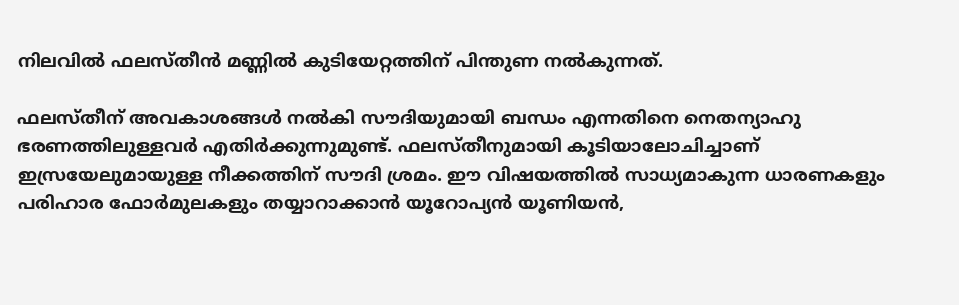നിലവില്‍ ഫലസ്തീൻ മണ്ണില്‍ കുടിയേറ്റത്തിന് പിന്തുണ നല്‍കുന്നത്.

ഫലസ്തീന് അവകാശങ്ങള്‍ നല്‍കി സൗദിയുമായി ബന്ധം എന്നതിനെ നെതന്യാഹു ഭരണത്തിലുള്ളവര്‍ എതിര്‍ക്കുന്നുമുണ്ട്. ഫലസ്തീനുമായി കൂടിയാലോചിച്ചാണ് ഇസ്രയേലുമായുള്ള നീക്കത്തിന് സൗദി ശ്രമം. ഈ വിഷയത്തില്‍ സാധ്യമാകുന്ന ധാരണകളും പരിഹാര ഫോര്‍മുലകളും തയ്യാറാക്കാൻ യൂറോപ്യൻ യൂണിയൻ,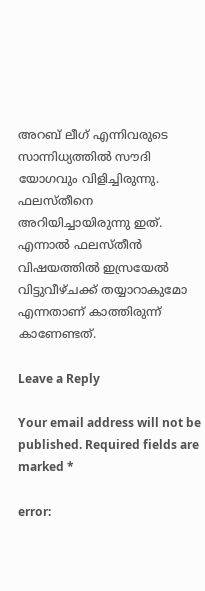അറബ് ലീഗ് എന്നിവരുടെ സാന്നിധ്യത്തില്‍ സൗദി യോഗവും വിളിച്ചിരുന്നു. ഫലസ്തീനെ അറിയിച്ചായിരുന്നു ഇത്. എന്നാല്‍ ഫലസ്തീൻ വിഷയത്തില്‍ ഇസ്രയേല്‍ വിട്ടുവീഴ്ചക്ക് തയ്യാറാകുമോ എന്നതാണ് കാത്തിരുന്ന് കാണേണ്ടത്.

Leave a Reply

Your email address will not be published. Required fields are marked *

error: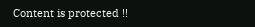Content is protected !!